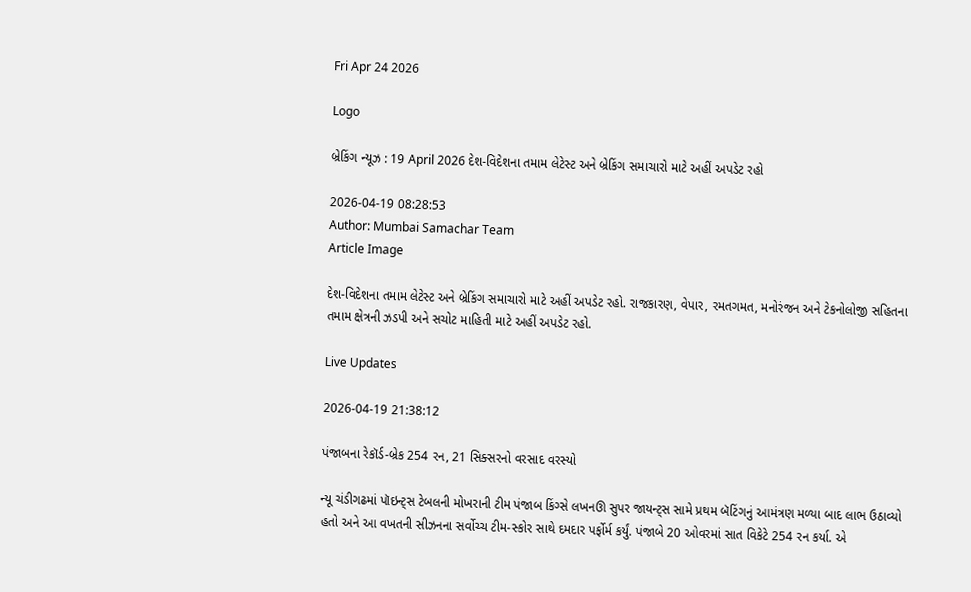Fri Apr 24 2026

Logo

બ્રેકિંગ ન્યૂઝ : 19 April 2026 દેશ-વિદેશના તમામ લેટેસ્ટ અને બ્રેકિંગ સમાચારો માટે અહીં અપડેટ રહો

2026-04-19 08:28:53
Author: Mumbai Samachar Team
Article Image

દેશ-વિદેશના તમામ લેટેસ્ટ અને બ્રેકિંગ સમાચારો માટે અહીં અપડેટ રહો. રાજકારણ, વેપાર, રમતગમત, મનોરંજન અને ટેકનોલોજી સહિતના તમામ ક્ષેત્રની ઝડપી અને સચોટ માહિતી માટે અહીં અપડેટ રહો.

Live Updates

2026-04-19 21:38:12

પંજાબના રેકૉર્ડ-બ્રેક 254 રન, 21 સિક્સરનો વરસાદ વરસ્યો

ન્યૂ ચંડીગઢમાં પૉઇન્ટ્સ ટેબલની મોખરાની ટીમ પંજાબ કિંગ્સે લખનઊ સુપર જાયન્ટ્સ સામે પ્રથમ બૅટિંગનું આમંત્રણ મળ્યા બાદ લાભ ઉઠાવ્યો હતો અને આ વખતની સીઝનના સર્વોચ્ચ ટીમ-સ્કોર સાથે દમદાર પર્ફોર્મ કર્યું. પંજાબે 20 ઓવરમાં સાત વિકેટે 254 રન કર્યા. એ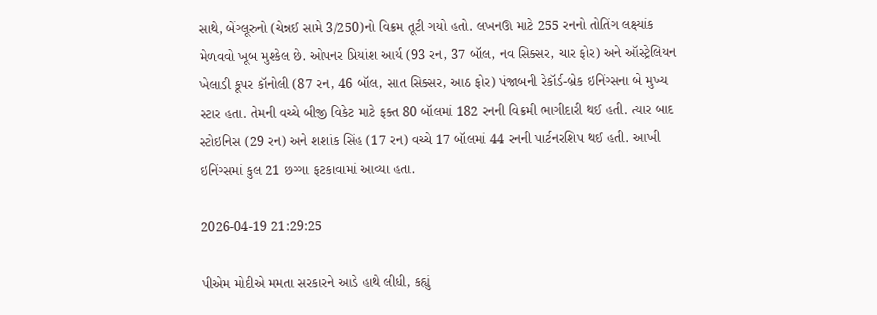સાથે, બેંગ્લૂરુનો (ચેન્નઈ સામે 3/250)નો વિક્રમ તૂટી ગયો હતો. લખનઊ માટે 255 રનનો તોતિંગ લક્ષ્યાંક મેળવવો ખૂબ મુશ્કેલ છે. ઓપનર પ્રિયાંશ આર્ય (93 રન, 37 બૉલ, નવ સિક્સર, ચાર ફોર) અને ઑસ્ટ્રેલિયન ખેલાડી કૂપર કૉનોલી (87 રન, 46 બૉલ, સાત સિક્સર, આઠ ફોર) પંજાબની રેકૉર્ડ-બ્રેક ઇનિંગ્સના બે મુખ્ય સ્ટાર હતા. તેમની વચ્ચે બીજી વિકેટ માટે ફક્ત 80 બૉલમાં 182 રનની વિક્રમી ભાગીદારી થઈ હતી. ત્યાર બાદ સ્ટોઇનિસ (29 રન) અને શશાંક સિંહ (17 રન) વચ્ચે 17 બૉલમાં 44 રનની પાર્ટનરશિપ થઈ હતી. આખી ઇનિંગ્સમાં કુલ 21 છગ્ગા ફટકાવામાં આવ્યા હતા.

2026-04-19 21:29:25

પીએમ મોદીએ મમતા સરકારને આડે હાથે લીધી, કહ્યું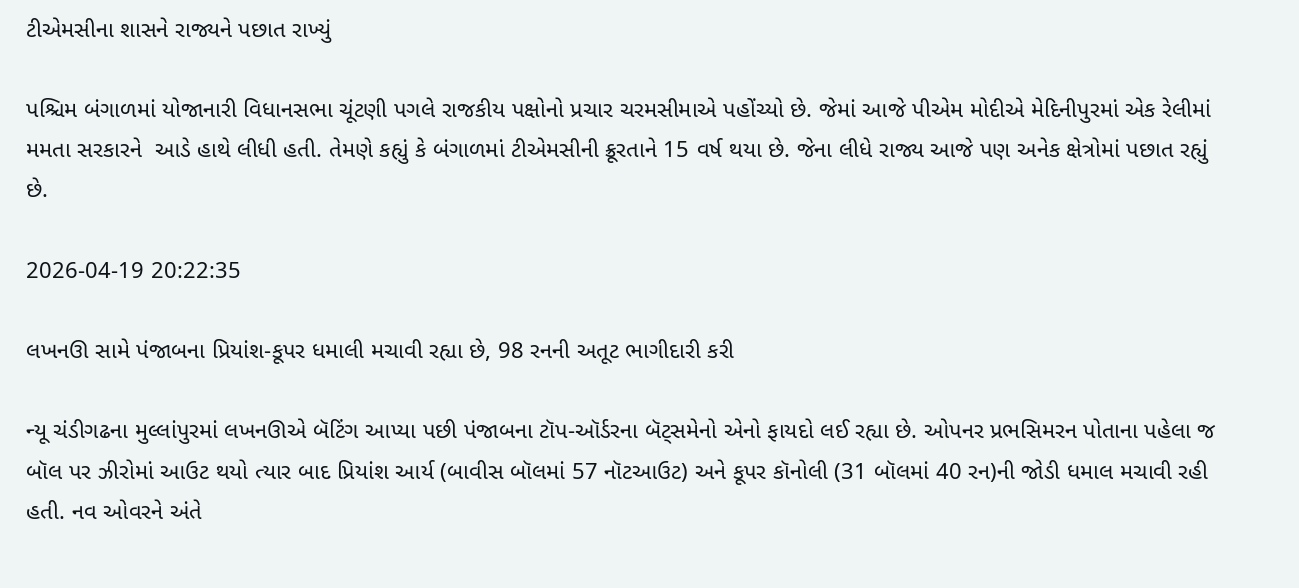ટીએમસીના શાસને રાજ્યને પછાત રાખ્યું

પશ્ચિમ બંગાળમાં યોજાનારી વિધાનસભા ચૂંટણી પગલે રાજકીય પક્ષોનો પ્રચાર ચરમસીમાએ પહોંચ્યો છે. જેમાં આજે પીએમ મોદીએ મેદિનીપુરમાં એક રેલીમાં મમતા સરકારને  આડે હાથે લીધી હતી. તેમણે કહ્યું કે બંગાળમાં ટીએમસીની ક્રૂરતાને 15 વર્ષ થયા છે. જેના લીધે રાજ્ય આજે પણ અનેક ક્ષેત્રોમાં પછાત રહ્યું છે.

2026-04-19 20:22:35

લખનઊ સામે પંજાબના પ્રિયાંશ-કૂપર ધમાલી મચાવી રહ્યા છે, 98 રનની અતૂટ ભાગીદારી કરી

ન્યૂ ચંડીગઢના મુલ્લાંપુરમાં લખનઊએ બૅટિંગ આપ્યા પછી પંજાબના ટૉપ-ઑર્ડરના બૅટ્સમેનો એનો ફાયદો લઈ રહ્યા છે. ઓપનર પ્રભસિમરન પોતાના પહેલા જ બૉલ પર ઝીરોમાં આઉટ થયો ત્યાર બાદ પ્રિયાંશ આર્ય (બાવીસ બૉલમાં 57 નૉટઆઉટ) અને કૂપર કૉનોલી (31 બૉલમાં 40 રન)ની જોડી ધમાલ મચાવી રહી હતી. નવ ઓવરને અંતે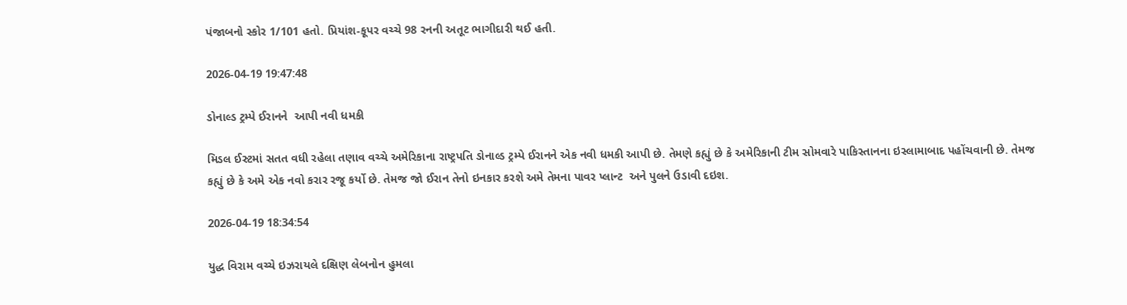પંજાબનો સ્કોર 1/101 હતો. પ્રિયાંશ-કૂપર વચ્ચે 98 રનની અતૂટ ભાગીદારી થઈ હતી.

2026-04-19 19:47:48

ડોનાલ્ડ ટ્રમ્પે ઈરાનને  આપી નવી ધમકી

મિડલ ઈસ્ટમાં સતત વધી રહેલા તણાવ વચ્ચે અમેરિકાના રાષ્ટ્રપતિ ડોનાલ્ડ ટ્રમ્પે ઈરાનને એક નવી ધમકી આપી છે. તેમણે કહ્યું છે કે અમેરિકાની ટીમ સોમવારે પાકિસ્તાનના ઇસ્લામાબાદ પહોંચવાની છે. તેમજ કહ્યું છે કે અમે એક નવો કરાર રજૂ કર્યો છે. તેમજ જો ઈરાન તેનો ઇનકાર કરશે અમે તેમના પાવર પ્લાન્ટ  અને પુલને ઉડાવી દઇશ.

2026-04-19 18:34:54

યુદ્ધ વિરામ વચ્ચે ઇઝરાયલે દક્ષિણ લેબનોન હુમલા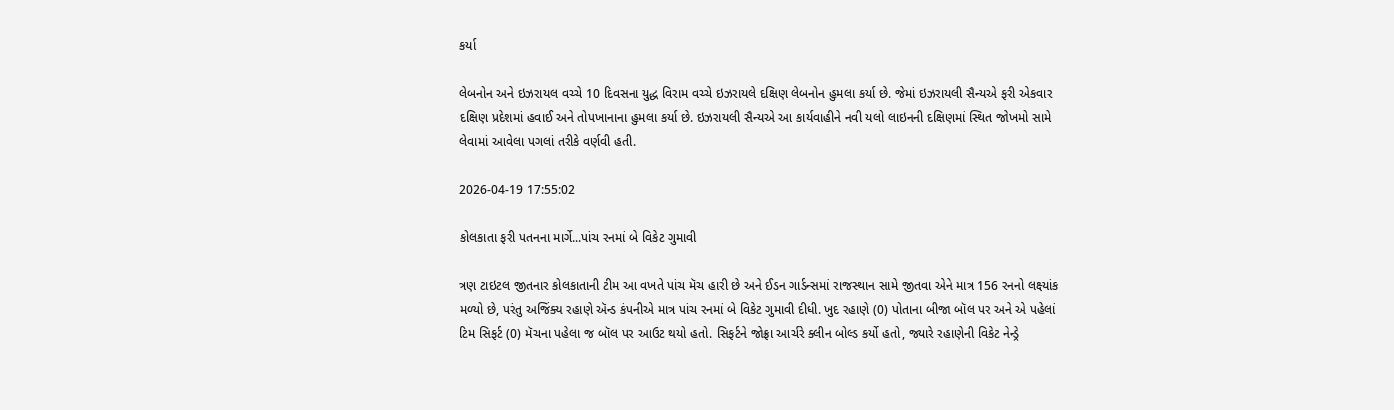કર્યા

લેબનોન અને ઇઝરાયલ વચ્ચે 10 દિવસના યુદ્ધ વિરામ વચ્ચે ઇઝરાયલે દક્ષિણ લેબનોન હુમલા કર્યા છે. જેમાં ઇઝરાયલી સૈન્યએ ફરી એકવાર દક્ષિણ પ્રદેશમાં હવાઈ અને તોપખાનાના હુમલા કર્યા છે. ઇઝરાયલી સૈન્યએ આ કાર્યવાહીને નવી યલો લાઇનની દક્ષિણમાં સ્થિત જોખમો સામે લેવામાં આવેલા પગલાં તરીકે વર્ણવી હતી.

2026-04-19 17:55:02

કોલકાતા ફરી પતનના માર્ગે...પાંચ રનમાં બે વિકેટ ગુમાવી

ત્રણ ટાઇટલ જીતનાર કોલકાતાની ટીમ આ વખતે પાંચ મૅચ હારી છે અને ઈડન ગાર્ડન્સમાં રાજસ્થાન સામે જીતવા એને માત્ર 156 રનનો લક્ષ્યાંક મળ્યો છે, પરંતુ અજિંક્ય રહાણે ઍન્ડ કંપનીએ માત્ર પાંચ રનમાં બે વિકેટ ગુમાવી દીધી. ખુદ રહાણે (0) પોતાના બીજા બૉલ પર અને એ પહેલાં ટિમ સિફર્ટ (0) મૅચના પહેલા જ બૉલ પર આઉટ થયો હતો. સિફર્ટને જોફ્રા આર્ચરે ક્લીન બોલ્ડ કર્યો હતો, જ્યારે રહાણેની વિકેટ નેન્ડ્રે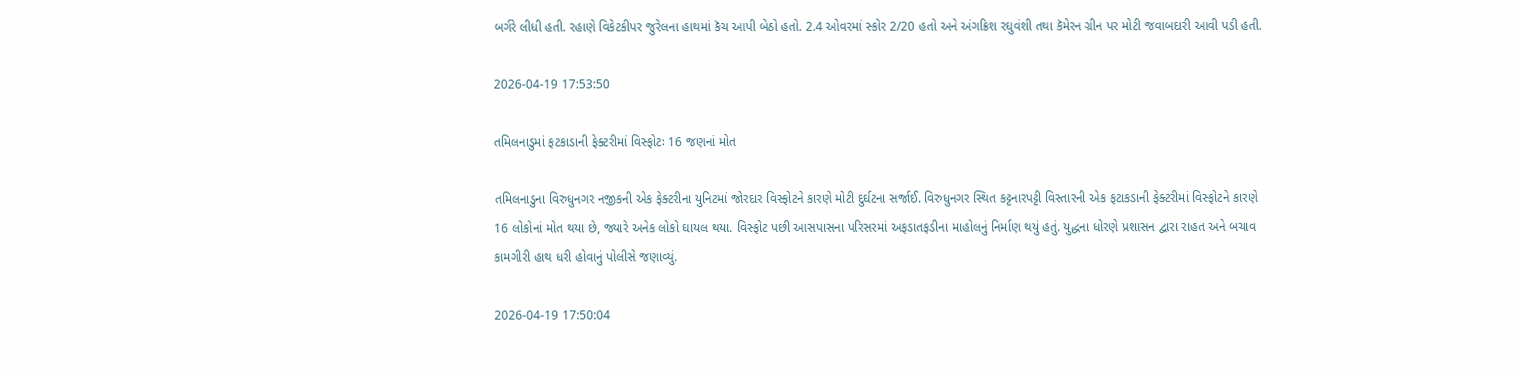બર્ગરે લીધી હતી. રહાણે વિકેટકીપર જુરેલના હાથમાં કૅચ આપી બેઠો હતો. 2.4 ઓવરમાં સ્કોર 2/20 હતો અને અંગક્રિશ રઘુવંશી તથા કૅમેરન ગ્રીન પર મોટી જવાબદારી આવી પડી હતી.

2026-04-19 17:53:50

તમિલનાડુમાં ફટકાડાની ફેક્ટરીમાં વિસ્ફોટઃ 16 જણનાં મોત

તમિલનાડુના વિરુધુનગર નજીકની એક ફેક્ટરીના યુનિટમાં જોરદાર વિસ્ફોટને કારણે મોટી દુર્ઘટના સર્જાઈ. વિરુધુનગર સ્થિત કટ્ટનારપટ્ટી વિસ્તારની એક ફટાકડાની ફેક્ટરીમાં વિસ્ફોટને કારણે 16 લોકોનાં મોત થયા છે, જ્યારે અનેક લોકો ઘાયલ થયા. વિસ્ફોટ પછી આસપાસના પરિસરમાં અફડાતફડીના માહોલનું નિર્માણ થયું હતું. યુદ્ધના ધોરણે પ્રશાસન દ્વારા રાહત અને બચાવ કામગીરી હાથ ધરી હોવાનું પોલીસે જણાવ્યું.

2026-04-19 17:50:04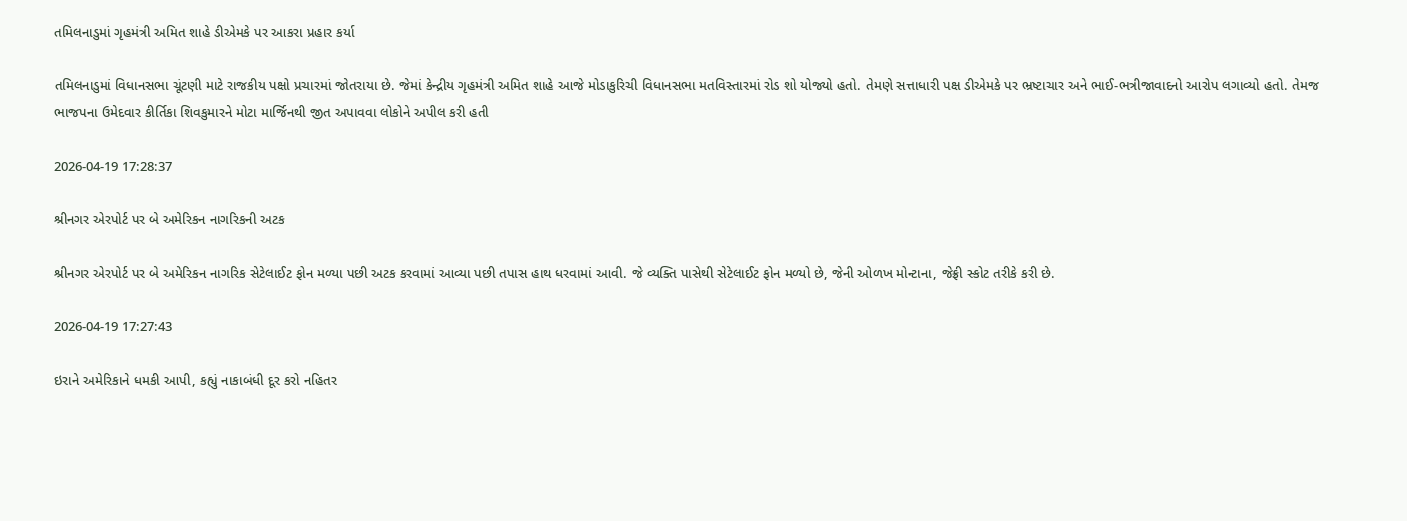તમિલનાડુમાં ગૃહમંત્રી અમિત શાહે ડીએમકે પર આકરા પ્રહાર કર્યા

તમિલનાડુમાં વિધાનસભા ચૂંટણી માટે રાજકીય પક્ષો પ્રચારમાં જોતરાયા છે. જેમાં કેન્દ્રીય ગૃહમંત્રી અમિત શાહે આજે મોડાકુરિચી વિધાનસભા મતવિસ્તારમાં રોડ શો યોજ્યો હતો. તેમણે સત્તાધારી પક્ષ ડીએમકે પર ભ્રષ્ટાચાર અને ભાઈ-ભત્રીજાવાદનો આરોપ લગાવ્યો હતો. તેમજ  ભાજપના ઉમેદવાર કીર્તિકા શિવકુમારને મોટા માર્જિનથી જીત અપાવવા લોકોને અપીલ કરી હતી

2026-04-19 17:28:37

શ્રીનગર એરપોર્ટ પર બે અમેરિકન નાગરિકની અટક

શ્રીનગર એરપોર્ટ પર બે અમેરિકન નાગરિક સેટેલાઈટ ફોન મળ્યા પછી અટક કરવામાં આવ્યા પછી તપાસ હાથ ધરવામાં આવી. જે વ્યક્તિ પાસેથી સેટેલાઈટ ફોન મળ્યો છે, જેની ઓળખ મોન્ટાના, જેફ્રી સ્કોટ તરીકે કરી છે.

2026-04-19 17:27:43

ઇરાને અમેરિકાને ધમકી આપી, કહ્યું નાકાબંધી દૂર કરો નહિતર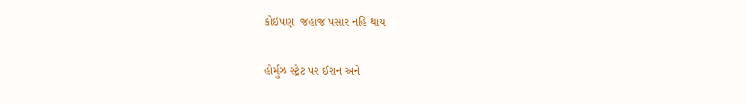કોઇપણ  જહાજ પસાર નહિ થાય

હોર્મુઝ સ્ટ્રેટ પર ઈરાન અને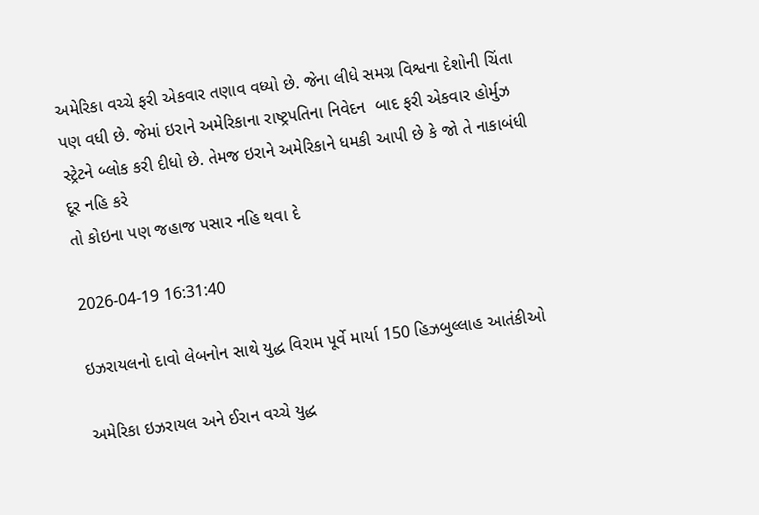અમેરિકા વચ્ચે ફરી એકવાર તણાવ વધ્યો છે. જેના લીધે સમગ્ર વિશ્વના દેશોની ચિંતા પણ વધી છે. જેમાં ઇરાને અમેરિકાના રાષ્ટ્રપતિના નિવેદન  બાદ ફરી એકવાર હોર્મુઝ સ્ટ્રેટને બ્લોક કરી દીધો છે. તેમજ ઇરાને અમેરિકાને ધમકી આપી છે કે જો તે નાકાબંધી દૂર નહિ કરે
તો કોઇના પણ જહાજ પસાર નહિ થવા દે

2026-04-19 16:31:40

ઇઝરાયલનો દાવો લેબનોન સાથે યુદ્ધ વિરામ પૂર્વે માર્યા 150 હિઝબુલ્લાહ આતંકીઓ

અમેરિકા ઇઝરાયલ અને ઈરાન વચ્ચે યુદ્ધ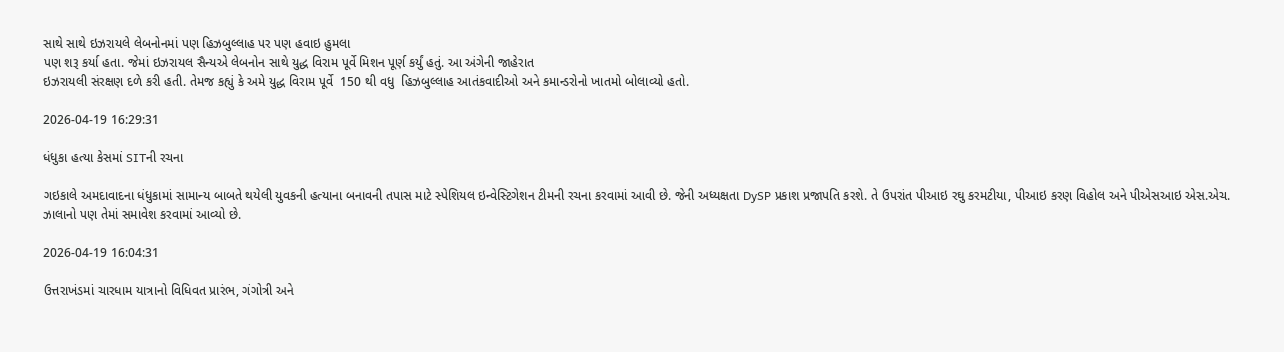સાથે સાથે ઇઝરાયલે લેબનોનમાં પણ હિઝબુલ્લાહ પર પણ હવાઇ હુમલા
પણ શરૂ કર્યા હતા. જેમાં ઇઝરાયલ સૈન્યએ લેબનોન સાથે યુદ્ધ વિરામ પૂર્વે મિશન પૂર્ણ કર્યું હતું. આ અંગેની જાહેરાત
ઇઝરાયલી સંરક્ષણ દળે કરી હતી. તેમજ કહ્યું કે અમે યુદ્ધ વિરામ પૂર્વે  150 થી વધુ  હિઝબુલ્લાહ આતંકવાદીઓ અને કમાન્ડરોનો ખાતમો બોલાવ્યો હતો.

2026-04-19 16:29:31

ધંધુકા હત્યા કેસમાં SITની રચના

ગઇકાલે અમદાવાદના ધંધુકામાં સામાન્ય બાબતે થયેલી યુવકની હત્યાના બનાવની તપાસ માટે સ્પેશિયલ ઇન્વેસ્ટિગેશન ટીમની રચના કરવામાં આવી છે. જેની અધ્યક્ષતા DySP પ્રકાશ પ્રજાપતિ કરશે. તે ઉપરાંત પીઆઇ રઘુ કરમટીયા, પીઆઇ કરણ વિહોલ અને પીએસઆઇ એસ.એચ. ઝાલાનો પણ તેમાં સમાવેશ કરવામાં આવ્યો છે.

2026-04-19 16:04:31

ઉત્તરાખંડમાં ચારધામ યાત્રાનો વિધિવત પ્રારંભ, ગંગોત્રી અને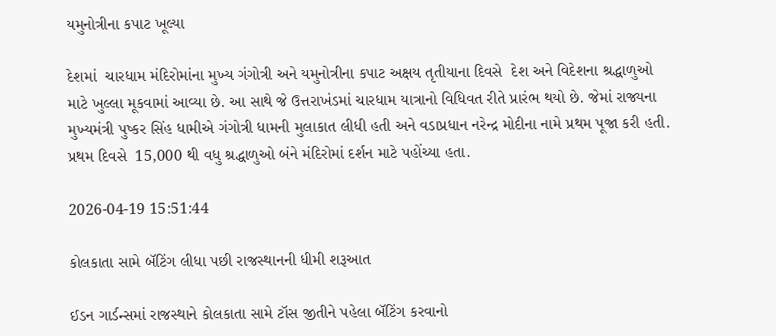યમુનોત્રીના કપાટ ખૂલ્યા

દેશમાં  ચારધામ મંદિરોમાંના મુખ્ય ગંગોત્રી અને યમુનોત્રીના કપાટ અક્ષય તૃતીયાના દિવસે  દેશ અને વિદેશના શ્રદ્ધાળુઓ માટે ખુલ્લા મૂકવામાં આવ્યા છે. આ સાથે જે ઉત્તરાખંડમાં ચારધામ યાત્રાનો વિધિવત રીતે પ્રારંભ થયો છે. જેમાં રાજ્યના મુખ્યમંત્રી પુષ્કર સિંહ ધામીએ ગંગોત્રી ધામની મુલાકાત લીધી હતી અને વડાપ્રધાન નરેન્દ્ર મોદીના નામે પ્રથમ પૂજા કરી હતી.  પ્રથમ દિવસે  15,000 થી વધુ શ્રદ્ધાળુઓ બંને મંદિરોમાં દર્શન માટે પહોંચ્યા હતા.

2026-04-19 15:51:44

કોલકાતા સામે બૅટિંગ લીધા પછી રાજસ્થાનની ધીમી શરૂઆત

ઈડન ગાર્ડન્સમાં રાજસ્થાને કોલકાતા સામે ટૉસ જીતીને પહેલા બૅટિંગ કરવાનો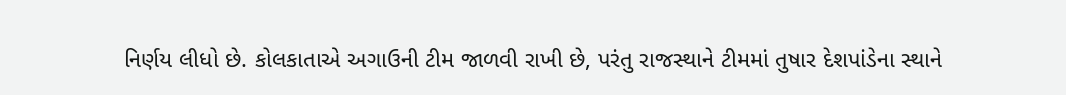નિર્ણય લીધો છે. કોલકાતાએ અગાઉની ટીમ જાળવી રાખી છે, પરંતુ રાજસ્થાને ટીમમાં તુષાર દેશપાંડેના સ્થાને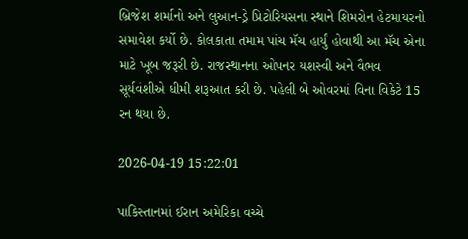બ્રિજેશ શર્માનો અને લુઆન-ડ્રે પ્રિટોરિયસના સ્થાને શિમરોન હેટમાયરનો સમાવેશ કર્યો છે. કોલકાતા તમામ પાંચ મૅચ હાર્યું હોવાથી આ મૅચ એના માટે ખૂબ જરૂરી છે. રાજસ્થાનના ઓપનર યશસ્વી અને વૈભવ સૂર્યવંશીએ ધીમી શરૂઆત કરી છે. પહેલી બે ઓવરમાં વિના વિકેટે 15 રન થયા છે.

2026-04-19 15:22:01

પાકિસ્તાનમાં ઈરાન અમેરિકા વચ્ચે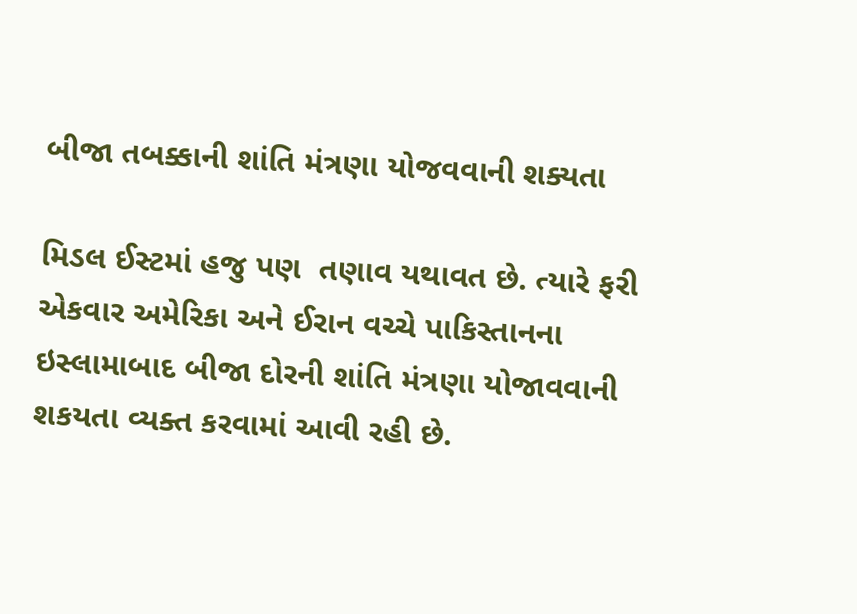બીજા તબક્કાની શાંતિ મંત્રણા યોજવવાની શક્યતા

મિડલ ઈસ્ટમાં હજુ પણ  તણાવ યથાવત છે. ત્યારે ફરી એકવાર અમેરિકા અને ઈરાન વચ્ચે પાકિસ્તાનના ઇસ્લામાબાદ બીજા દોરની શાંતિ મંત્રણા યોજાવવાની શકયતા વ્યક્ત કરવામાં આવી રહી છે.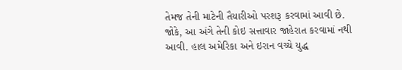તેમજ તેની માટેની તૈયારીઓ પરશરૂ કરવામાં આવી છે.  જોકે, આ અંગે તેની કોઇ સત્તાવાર જાહેરાત કરવામાં નથી આવી. હાલ અમેરિકા અને ઇરાન વચ્ચે યુદ્ધ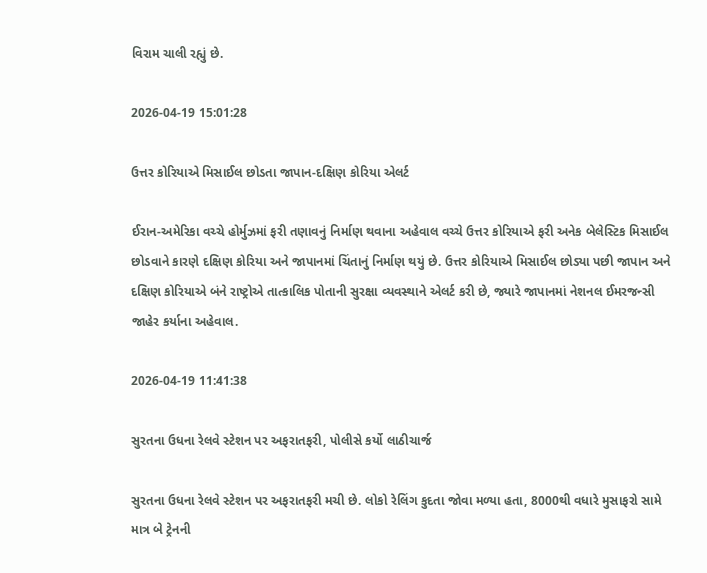વિરામ ચાલી રહ્યું છે.

2026-04-19 15:01:28

ઉત્તર કોરિયાએ મિસાઈલ છોડતા જાપાન-દક્ષિણ કોરિયા એલર્ટ

ઈરાન-અમેરિકા વચ્ચે હોર્મુઝમાં ફરી તણાવનું નિર્માણ થવાના અહેવાલ વચ્ચે ઉત્તર કોરિયાએ ફરી અનેક બેલેસ્ટિક મિસાઈલ છોડવાને કારણે દક્ષિણ કોરિયા અને જાપાનમાં ચિંતાનું નિર્માણ થયું છે. ઉત્તર કોરિયાએ મિસાઈલ છોડ્યા પછી જાપાન અને દક્ષિણ કોરિયાએ બંને રાષ્ટ્રોએ તાત્કાલિક પોતાની સુરક્ષા વ્યવસ્થાને એલર્ટ કરી છે, જ્યારે જાપાનમાં નેશનલ ઈમરજન્સી જાહેર કર્યાના અહેવાલ.

2026-04-19 11:41:38

સુરતના ઉધના રેલવે સ્ટેશન પર અફરાતફરી, પોલીસે કર્યો લાઠીચાર્જ

સુરતના ઉધના રેલવે સ્ટેશન પર અફરાતફરી મચી છે. લોકો રેલિંગ કુદતા જોવા મળ્યા હતા, 8000થી વધારે મુસાફરો સામે માત્ર બે ટ્રેનની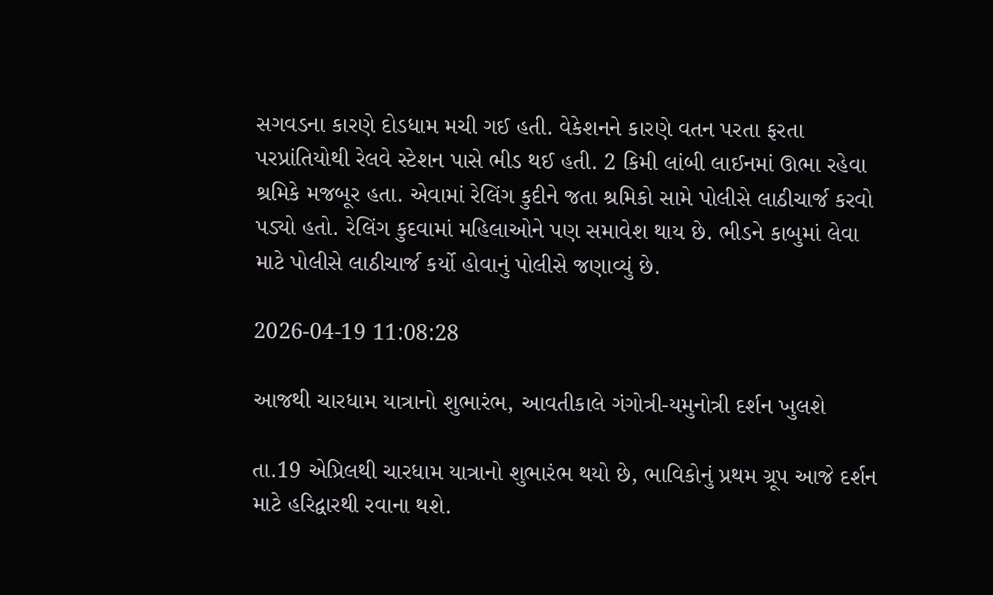સગવડના કારણે દોડધામ મચી ગઈ હતી. વેકેશનને કારણે વતન પરતા ફરતા પરપ્રાંતિયોથી રેલવે સ્ટેશન પાસે ભીડ થઈ હતી. 2 કિમી લાંબી લાઈનમાં ઊભા રહેવા શ્રમિકે મજબૂર હતા. એવામાં રેલિંગ કુદીને જતા શ્રમિકો સામે પોલીસે લાઠીચાર્જ કરવો પડ્યો હતો. રેલિંગ કુદવામાં મહિલાઓને પણ સમાવેશ થાય છે. ભીડને કાબુમાં લેવા માટે પોલીસે લાઠીચાર્જ કર્યો હોવાનું પોલીસે જણાવ્યું છે.

2026-04-19 11:08:28

આજથી ચારધામ યાત્રાનો શુભારંભ, આવતીકાલે ગંગોત્રી-યમુનોત્રી દર્શન ખુલશે

તા.19 એપ્રિલથી ચારધામ યાત્રાનો શુભારંભ થયો છે, ભાવિકોનું પ્રથમ ગ્રૂપ આજે દર્શન માટે હરિદ્વારથી રવાના થશે.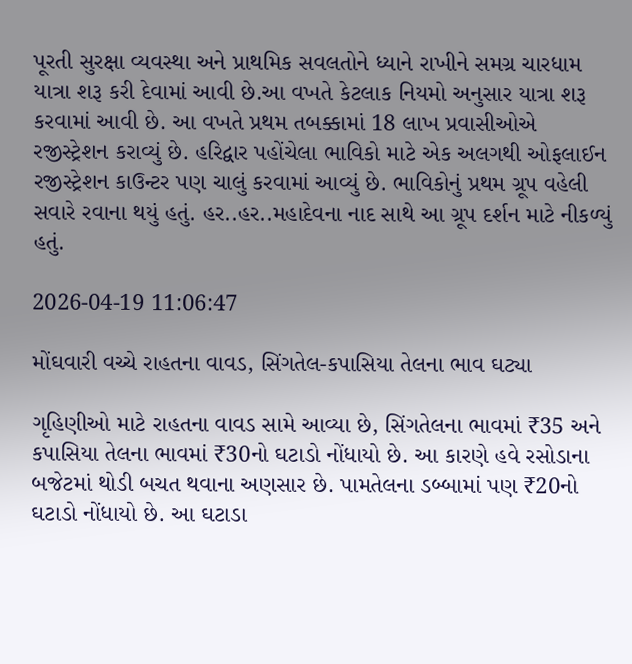પૂરતી સુરક્ષા વ્યવસ્થા અને પ્રાથમિક સવલતોને ધ્યાને રાખીને સમગ્ર ચારધામ યાત્રા શરૂ કરી દેવામાં આવી છે.આ વખતે કેટલાક નિયમો અનુસાર યાત્રા શરૂ કરવામાં આવી છે. આ વખતે પ્રથમ તબક્કામાં 18 લાખ પ્રવાસીઓએ રજીસ્ટ્રેશન કરાવ્યું છે. હરિદ્વાર પહોંચેલા ભાવિકો માટે એક અલગથી ઓફલાઈન રજીસ્ટ્રેશન કાઉન્ટર પણ ચાલું કરવામાં આવ્યું છે. ભાવિકોનું પ્રથમ ગ્રૂપ વહેલી સવારે રવાના થયું હતું. હર..હર..મહાદેવના નાદ સાથે આ ગ્રૂપ દર્શન માટે નીકળ્યું હતું.

2026-04-19 11:06:47

મોંઘવારી વચ્ચે રાહતના વાવડ, સિંગતેલ-કપાસિયા તેલના ભાવ ઘટ્યા

ગૃહિણીઓ માટે રાહતના વાવડ સામે આવ્યા છે, સિંગતેલના ભાવમાં ₹35 અને કપાસિયા તેલના ભાવમાં ₹30નો ઘટાડો નોંધાયો છે. આ કારણે હવે રસોડાના બજેટમાં થોડી બચત થવાના અણસાર છે. પામતેલના ડબ્બામાં પણ ₹20નો ઘટાડો નોંધાયો છે. આ ઘટાડા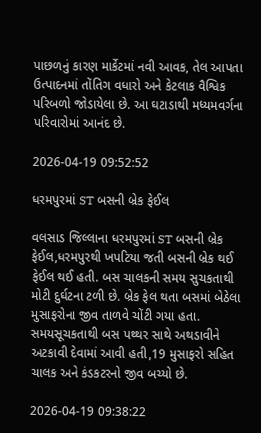પાછળનું કારણ માર્કેટમાં નવી આવક, તેલ આપતા ઉત્પાદનમાં તોંતિગ વધારો અને કેટલાક વૈશ્વિક પરિબળો જોડાયેલા છે. આ ઘટાડાથી મધ્યમવર્ગના પરિવારોમાં આનંદ છે.

2026-04-19 09:52:52

ધરમપુરમાં ST બસની બ્રેક ફેઈલ

વલસાડ જિલ્લાના ધરમપુરમાં ST બસની બ્રેક ફેઈલ,ધરમપુરથી ખપટિયા જતી બસની બ્રેક થઈ ફેઈલ થઈ હતી. બસ ચાલકની સમય સુચકતાથી મોટી દુર્ઘટના ટળી છે. બ્રેક ફેલ થતા બસમાં બેઠેલા મુસાફરોના જીવ તાળવે ચોંટી ગયા હતા. સમયસૂચકતાથી બસ પથ્થર સાથે અથડાવીને અટકાવી દેવામાં આવી હતી,19 મુસાફરો સહિત ચાલક અને કંડકટરનો જીવ બચ્યો છે.

2026-04-19 09:38:22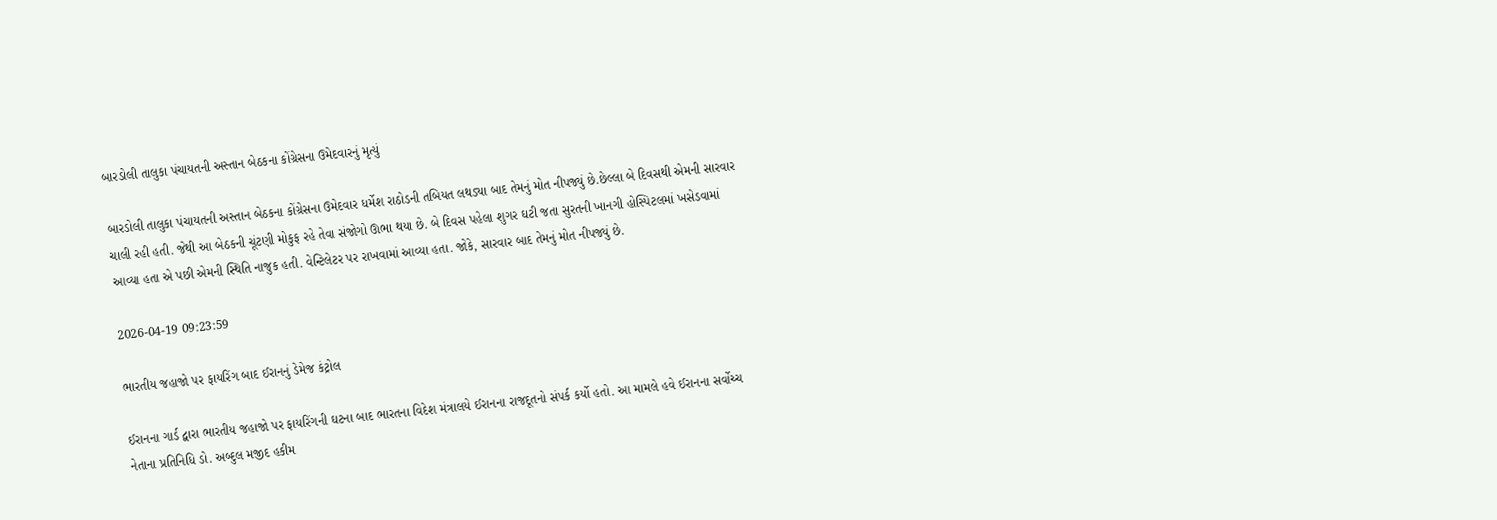બારડોલી તાલુકા પંચાયતની અસ્તાન બેઠકના કોંગ્રેસના ઉમેદવારનું મૃત્યું

બારડોલી તાલુકા પંચાયતની અસ્તાન બેઠકના કોંગ્રેસના ઉમેદવાર ધર્મેશ રાઠોડની તબિયત લથડ્યા બાદ તેમનું મોત નીપજ્યું છે.છેલ્લા બે દિવસથી એમની સારવાર ચાલી રહી હતી. જેથી આ બેઠકની ચૂંટણી મોકુફ રહે તેવા સંજોગો ઊભા થયા છે. બે દિવસ પહેલા શુગર ઘટી જતા સુરતની ખાનગી હોસ્પિટલમાં ખસેડવામાં આવ્યા હતા એ પછી એમની સ્થિતિ નાજુક હતી. વેન્ટિલેટર પર રાખવામાં આવ્યા હતા. જોકે, સારવાર બાદ તેમનું મોત નીપજ્યું છે.

2026-04-19 09:23:59

ભારતીય જહાજો પર ફાયરિંગ બાદ ઈરાનનું ડેમેજ કંટ્રોલ

ઈરાનના ગાર્ડ દ્વારા ભારતીય જહાજો પર ફાયરિંગની ઘટના બાદ ભારતના વિદેશ મંત્રાલયે ઈરાનના રાજદૂતનો સંપર્ક કર્યો હતો. આ મામલે હવે ઈરાનના સર્વોચ્ચ નેતાના પ્રતિનિધિ ડો. અબ્દુલ મજીદ હકીમ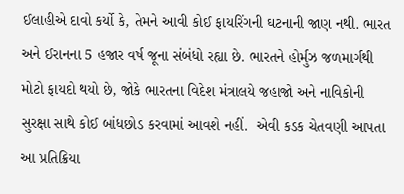ઈલાહીએ દાવો કર્યો કે, તેમને આવી કોઈ ફાયરિંગની ઘટનાની જાણ નથી. ભારત અને ઈરાનના 5 હજાર વર્ષ જૂના સંબંધો રહ્યા છે. ભારતને હોર્મુઝ જળમાર્ગથી મોટો ફાયદો થયો છે, જોકે ભારતના વિદેશ મંત્રાલયે જહાજો અને નાવિકોની સુરક્ષા સાથે કોઈ બાંધછોડ કરવામાં આવશે નહીં.  એવી કડક ચેતવણી આપતા આ પ્રતિક્રિયા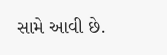સામે આવી છે.